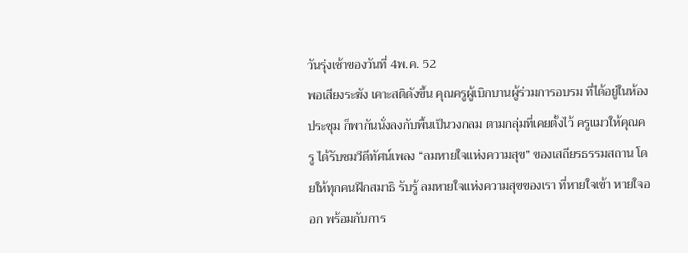วันรุ่งเช้าของวันที่ 4พ.ค. 52
พอเสียงระฆัง เคาะสติดังขึ้น คุณครูผู้เบิกบานผู้ร่วมการอบรม ที่ได้อยู่ในห้องประชุม ก็พากันนั่งลงกับพื้นเป็นวงกลม ตามกลุ่มที่เคยตั้งไว้ ครูแมวให้คุณครู ได้รับชมวีดีทัศน์เพลง “ลมหายใจแห่งความสุข” ของเสถียรธรรมสถาน โดยให้ทุกคนฝึกสมาธิ รับรู้ ลมหายใจแห่งความสุขของเรา ที่หายใจเข้า หายใจออก พร้อมกับการ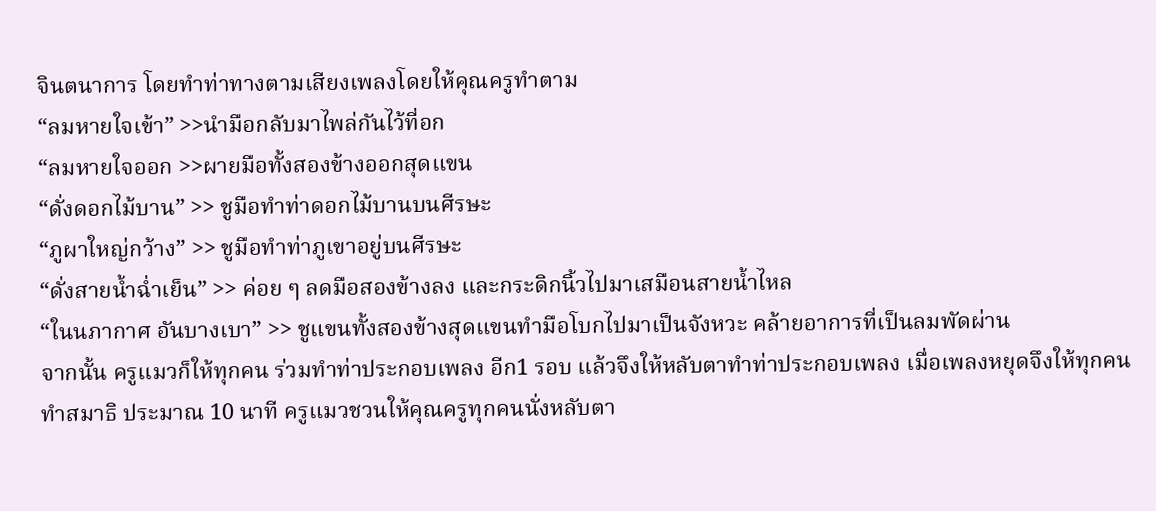จินตนาการ โดยทำท่าทางตามเสียงเพลงโดยให้คุณครูทำตาม
“ลมหายใจเข้า” >>นำมือกลับมาไพล่กันไว้ที่อก
“ลมหายใจออก >>ผายมือทั้งสองข้างออกสุดแขน
“ดั่งดอกไม้บาน” >> ชูมือทำท่าดอกไม้บานบนศีรษะ
“ภูผาใหญ่กว้าง” >> ชูมือทำท่าภูเขาอยู่บนศีรษะ
“ดั่งสายน้ำฉ่ำเย็น” >> ค่อย ๆ ลดมือสองข้างลง และกระดิกนิ้วไปมาเสมือนสายน้ำไหล
“ในนภากาศ อันบางเบา” >> ชูแขนทั้งสองข้างสุดแขนทำมือโบกไปมาเป็นจังหวะ คล้ายอาการที่เป็นลมพัดผ่าน
จากนั้น ครูแมวก็ให้ทุกคน ร่วมทำท่าประกอบเพลง อีก1 รอบ แล้วจึงให้หลับตาทำท่าประกอบเพลง เมื่อเพลงหยุดจึงให้ทุกคนทำสมาธิ ประมาณ 10 นาที ครูแมวชวนให้คุณครูทุกคนนั่งหลับตา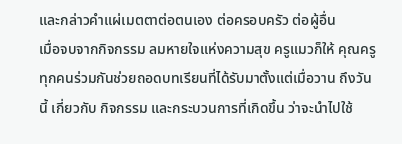และกล่าวคำแผ่เมตตาต่อตนเอง ต่อครอบครัว ต่อผู้อื่น
เมื่อจบจากกิจกรรม ลมหายใจแห่งความสุข ครูแมวก็ให้ คุณครูทุกคนร่วมกันช่วยถอดบทเรียนที่ได้รับมาตั้งแต่เมื่อวาน ถึงวันนี้ เกี่ยวกับ กิจกรรม และกระบวนการที่เกิดขึ้น ว่าจะนำไปใช้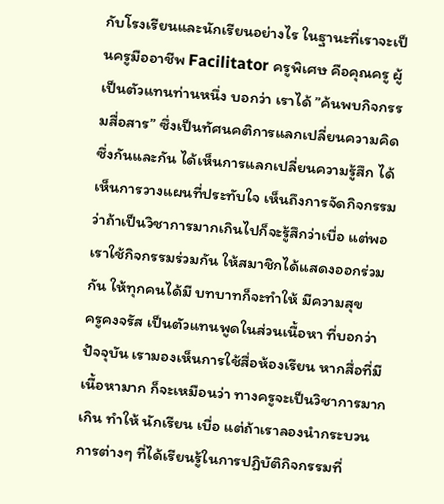กับโรงเรียนและนักเรียนอย่างไร ในฐานะที่เราจะเป็นครูมืออาชีพ Facilitator ครูพิเศษ คือคุณครู ผู้เป็นตัวแทนท่านหนึ่ง บอกว่า เราได้ ”ค้นพบกิจกรรมสื่อสาร” ซึ่งเป็นทัศนคติการแลกเปลี่ยนความคิดซึ่งกันและกัน ได้เห็นการแลกเปลี่ยนความรู้สึก ได้เห็นการวางแผนที่ประทับใจ เห็นถึงการจัดกิจกรรม ว่าถ้าเป็นวิชาการมากเกินไปก็จะรู้สึกว่าเบื่อ แต่พอเราใช้กิจกรรมร่วมกัน ให้สมาชิกได้แสดงออกร่วมกัน ให้ทุกคนได้มี บทบาทก็จะทำให้ มีความสุข
ครูคงจรัส เป็นตัวแทนพูดในส่วนเนื้อหา ที่บอกว่า ปัจจุบัน เรามองเห็นการใช้สื่อห้องเรียน หากสื่อที่มีเนื้อหามาก ก็จะเหมือนว่า ทางครูจะเป็นวิชาการมากเกิน ทำให้ นักเรียน เบื่อ แต่ถ้าเราลองนำกระบวนการต่างๆ ที่ได้เรียนรู้ในการปฏิบัติกิจกรรมที่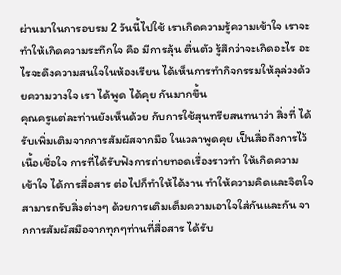ผ่านมาในการอบรม 2 วันนี้ไปใช้ เราเกิดความรู้ความเข้าใจ เราจะทำให้เกิดความระทึกใจ คือ มีการลุ้น ตื่นตัว รู้สึกว่าจะเกิดอะไร อะไรจะดึงความสนใจในห้องเรียน ได้เห็นการทำกิจกรรมให้ลุล่วงด้วยความวางใจ เรา ได้พูด ได้คุย กันมากขึ้น
คุณครูแต่ละท่านยังเห็นด้วย กับการใช้สุนทรียสนทนาว่า สิ่งที่ ได้รับเพิ่มเติมจากการสัมผัสจากมือ ในเวลาพูดคุย เป็นสื่อถึงการไว้เนื้อเชื่อใจ การที่ได้รับฟังการถ่ายทอดเรื่องราวทำ ให้เกิดความเข้าใจ ได้การสื่อสาร ต่อไปก็ทำให้ได้งาน ทำให้ความคิดและจิตใจ สามารถรับสิ่งต่างๆ ด้วยการเติมเต็มความเอาใจใส่กันและกัน จากการสัมผัสมือจากทุกๆท่านที่สื่อสาร ได้รับ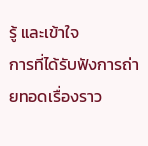รู้ และเข้าใจ
การที่ได้รับฟังการถ่ายทอดเรื่องราว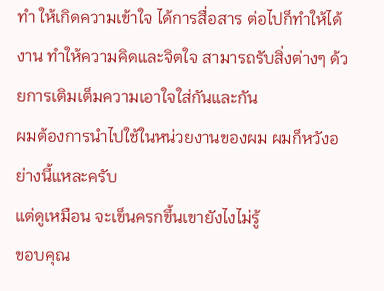ทำ ให้เกิดความเข้าใจ ได้การสื่อสาร ต่อไปก็ทำให้ได้งาน ทำให้ความคิดและจิตใจ สามารถรับสิ่งต่างๆ ด้วยการเติมเต็มความเอาใจใส่กันและกัน
ผมต้องการนำไปใช้ในหน่วยงานของผม ผมก็หวังอย่างนี้แหละครับ
แต่ดูเหมือน จะเข็นครกขึ้นเขายังไงไม่รู้
ขอบคุณ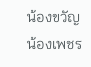น้องขวัญน้องเพชร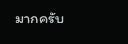มากครับ